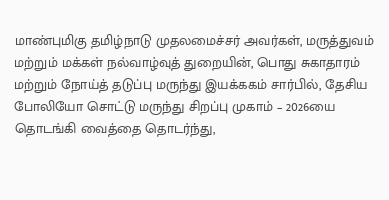மாண்புமிகு தமிழ்நாடு முதலமைச்சர் அவர்கள், மருத்துவம் மற்றும் மக்கள் நல்வாழ்வுத் துறையின், பொது சுகாதாரம் மற்றும் நோய்த் தடுப்பு மருந்து இயக்ககம் சார்பில், தேசிய போலியோ சொட்டு மருந்து சிறப்பு முகாம் – 2026யை தொடங்கி வைத்தை தொடர்ந்து,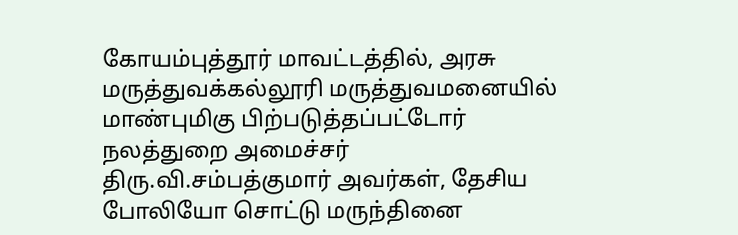கோயம்புத்தூர் மாவட்டத்தில், அரசு மருத்துவக்கல்லூரி மருத்துவமனையில் மாண்புமிகு பிற்படுத்தப்பட்டோர் நலத்துறை அமைச்சர் திரு.வி.சம்பத்குமார் அவர்கள், தேசிய போலியோ சொட்டு மருந்தினை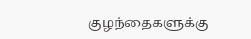குழந்தைகளுக்கு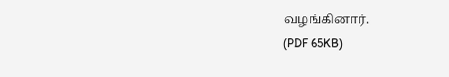வழங்கினார்.
(PDF 65KB)